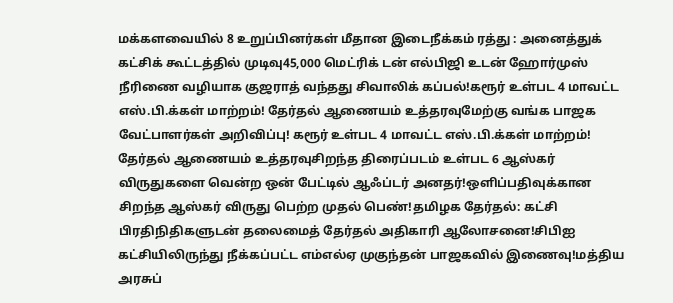மக்களவையில் 8 உறுப்பினர்கள் மீதான இடைநீக்கம் ரத்து : அனைத்துக் கட்சிக் கூட்டத்தில் முடிவு45,000 மெட்ரிக் டன் எல்பிஜி உடன் ஹோர்முஸ் நீரிணை வழியாக குஜராத் வந்தது சிவாலிக் கப்பல்!கரூர் உள்பட 4 மாவட்ட எஸ்.பி.க்கள் மாற்றம்! தேர்தல் ஆணையம் உத்தரவுமேற்கு வங்க பாஜக வேட்பாளர்கள் அறிவிப்பு! கரூர் உள்பட 4 மாவட்ட எஸ்.பி.க்கள் மாற்றம்! தேர்தல் ஆணையம் உத்தரவுசிறந்த திரைப்படம் உள்பட 6 ஆஸ்கர் விருதுகளை வென்ற ஒன் பேட்டில் ஆஃப்டர் அனதர்!ஒளிப்பதிவுக்கான சிறந்த ஆஸ்கர் விருது பெற்ற முதல் பெண்!தமிழக தேர்தல்: கட்சி பிரதிநிதிகளுடன் தலைமைத் தேர்தல் அதிகாரி ஆலோசனை!சிபிஐ கட்சியிலிருந்து நீக்கப்பட்ட எம்எல்ஏ முகுந்தன் பாஜகவில் இணைவு!மத்திய அரசுப்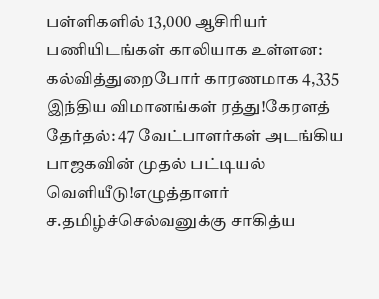பள்ளிகளில் 13,000 ஆசிரியர் பணியிடங்கள் காலியாக உள்ளன: கல்வித்துறைபோர் காரணமாக 4,335 இந்திய விமானங்கள் ரத்து!கேரளத் தேர்தல்: 47 வேட்பாளர்கள் அடங்கிய பாஜகவின் முதல் பட்டியல் வெளியீடு!எழுத்தாளர் ச.தமிழ்ச்செல்வனுக்கு சாகித்ய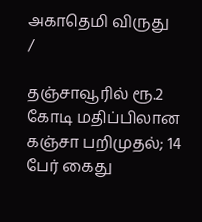அகாதெமி விருது
/

தஞ்சாவூரில் ரூ.2 கோடி மதிப்பிலான கஞ்சா பறிமுதல்; 14 பேர் கைது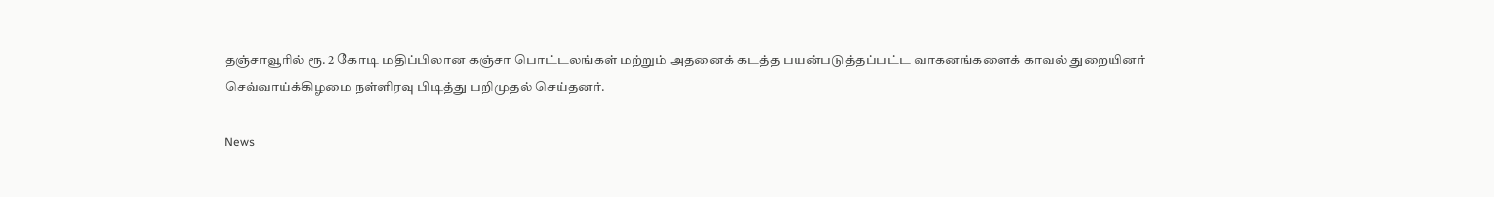தஞ்சாவூரில் ரூ. 2 கோடி மதிப்பிலான கஞ்சா பொட்டலங்கள் மற்றும் அதனைக் கடத்த பயன்படுத்தப்பட்ட வாகனங்களைக் காவல் துறையினர் செவ்வாய்க்கிழமை நள்ளிரவு பிடித்து பறிமுதல் செய்தனர்.

News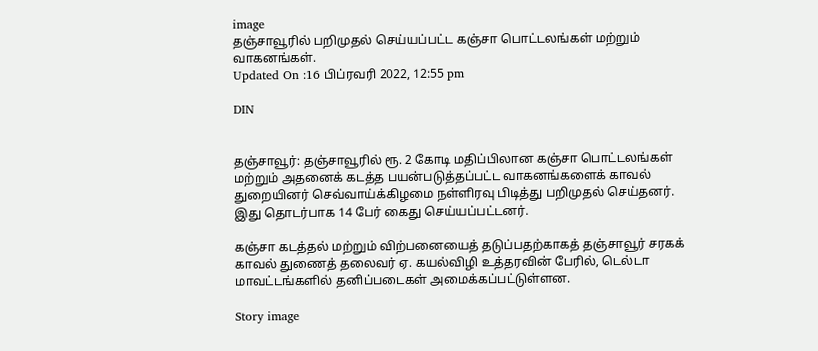image
தஞ்சாவூரில் பறிமுதல் செய்யப்பட்ட கஞ்சா பொட்டலங்கள் மற்றும் வாகனங்கள்.
Updated On :16 பிப்ரவரி 2022, 12:55 pm

DIN


தஞ்சாவூர்: தஞ்சாவூரில் ரூ. 2 கோடி மதிப்பிலான கஞ்சா பொட்டலங்கள் மற்றும் அதனைக் கடத்த பயன்படுத்தப்பட்ட வாகனங்களைக் காவல் துறையினர் செவ்வாய்க்கிழமை நள்ளிரவு பிடித்து பறிமுதல் செய்தனர். இது தொடர்பாக 14 பேர் கைது செய்யப்பட்டனர்.

கஞ்சா கடத்தல் மற்றும் விற்பனையைத் தடுப்பதற்காகத் தஞ்சாவூர் சரகக் காவல் துணைத் தலைவர் ஏ. கயல்விழி உத்தரவின் பேரில், டெல்டா மாவட்டங்களில் தனிப்படைகள் அமைக்கப்பட்டுள்ளன.

Story image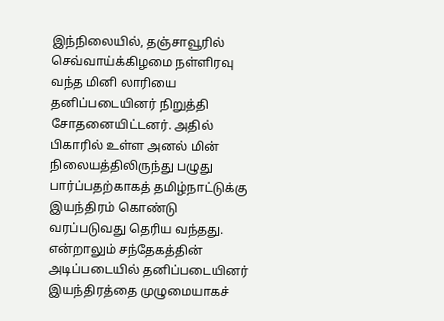இந்நிலையில், தஞ்சாவூரில் செவ்வாய்க்கிழமை நள்ளிரவு வந்த மினி லாரியை தனிப்படையினர் நிறுத்தி சோதனையிட்டனர். அதில் பிகாரில் உள்ள அனல் மின் நிலையத்திலிருந்து பழுது பார்ப்பதற்காகத் தமிழ்நாட்டுக்கு இயந்திரம் கொண்டு வரப்படுவது தெரிய வந்தது. என்றாலும் சந்தேகத்தின் அடிப்படையில் தனிப்படையினர் இயந்திரத்தை முழுமையாகச்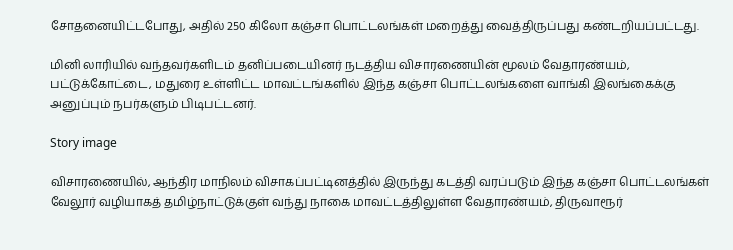சோதனையிட்டபோது, அதில் 250 கிலோ கஞ்சா பொட்டலங்கள் மறைத்து வைத்திருப்பது கண்டறியப்பட்டது.

மினி லாரியில் வந்தவர்களிடம் தனிப்படையினர் நடத்திய விசாரணையின் மூலம் வேதாரண்யம், பட்டுக்கோட்டை, மதுரை உள்ளிட்ட மாவட்டங்களில் இந்த கஞ்சா பொட்டலங்களை வாங்கி இலங்கைக்கு அனுப்பும் நபர்களும் பிடிபட்டனர்.

Story image

விசாரணையில், ஆந்திர மாநிலம் விசாகப்பட்டினத்தில் இருந்து கடத்தி வரப்படும் இந்த கஞ்சா பொட்டலங்கள் வேலூர் வழியாகத் தமிழ்நாட்டுக்குள் வந்து நாகை மாவட்டத்திலுள்ள வேதாரண்யம், திருவாரூர்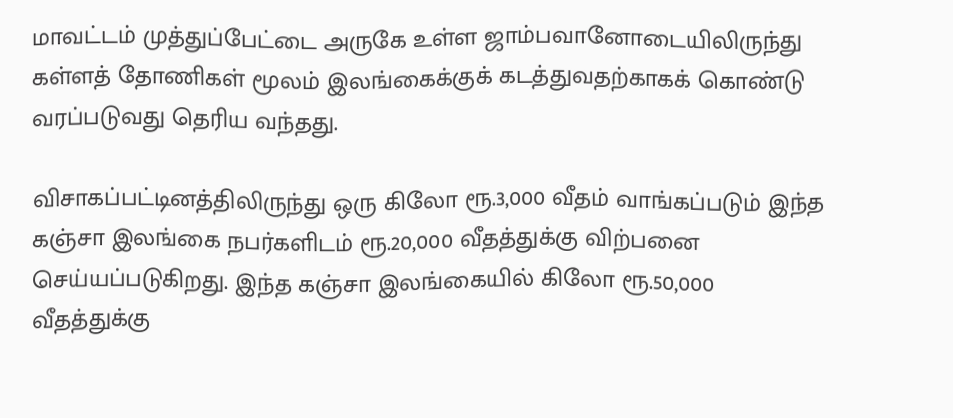மாவட்டம் முத்துப்பேட்டை அருகே உள்ள ஜாம்பவானோடையிலிருந்து கள்ளத் தோணிகள் மூலம் இலங்கைக்குக் கடத்துவதற்காகக் கொண்டு வரப்படுவது தெரிய வந்தது.

விசாகப்பட்டினத்திலிருந்து ஒரு கிலோ ரூ.3,000 வீதம் வாங்கப்படும் இந்த கஞ்சா இலங்கை நபர்களிடம் ரூ.20,000 வீதத்துக்கு விற்பனை செய்யப்படுகிறது. இந்த கஞ்சா இலங்கையில் கிலோ ரூ.50,000 வீதத்துக்கு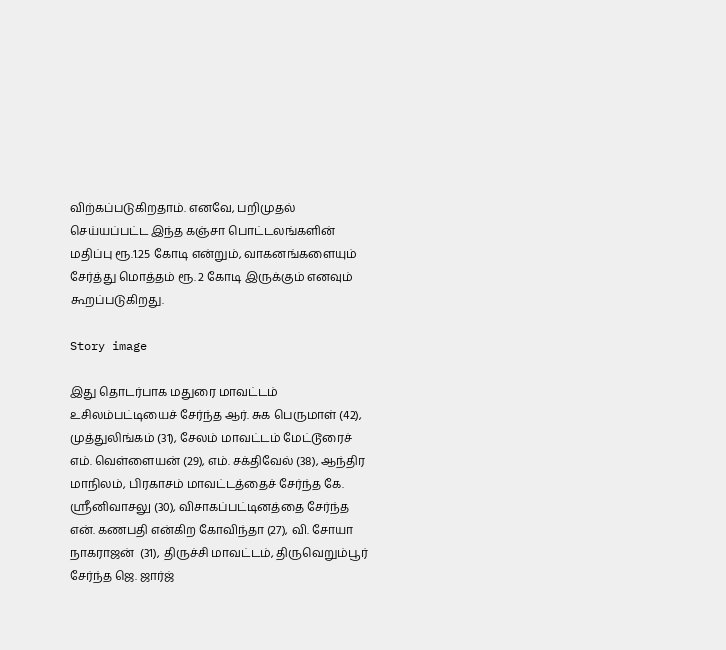விற்கப்படுகிறதாம். எனவே, பறிமுதல் செய்யப்பட்ட இந்த கஞ்சா பொட்டலங்களின் மதிப்பு ரூ.1.25 கோடி என்றும், வாகனங்களையும் சேர்த்து மொத்தம் ரூ. 2 கோடி இருக்கும் எனவும் கூறப்படுகிறது.

Story image

இது தொடர்பாக மதுரை மாவட்டம் உசிலம்பட்டியைச் சேர்ந்த ஆர். சுக பெருமாள் (42), முத்துலிங்கம் (31), சேலம் மாவட்டம் மேட்டூரைச் எம். வெள்ளையன் (29), எம். சக்திவேல் (38), ஆந்திர மாநிலம், பிரகாசம் மாவட்டத்தைச் சேர்ந்த கே. ஸ்ரீனிவாசலு (30), விசாகப்பட்டினத்தை சேர்ந்த என். கணபதி என்கிற கோவிந்தா (27), வி. சோயா நாகராஜன்  (31), திருச்சி மாவட்டம், திருவெறும்பூர் சேர்ந்த ஜெ. ஜார்ஜ்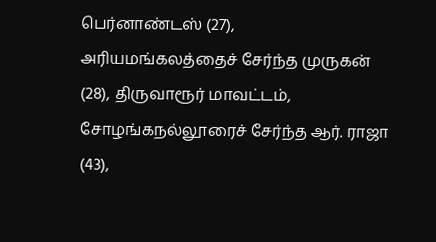பெர்னாண்டஸ் (27), அரியமங்கலத்தைச் சேர்ந்த முருகன் (28), திருவாரூர் மாவட்டம், சோழங்கநல்லூரைச் சேர்ந்த ஆர். ராஜா (43),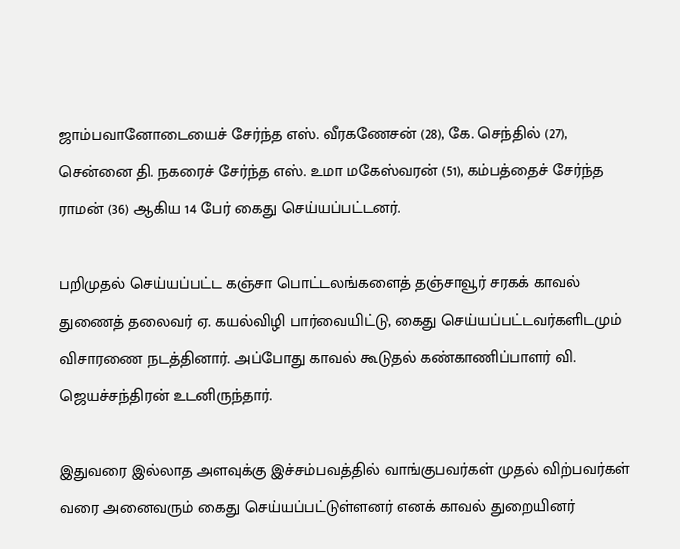ஜாம்பவானோடையைச் சேர்ந்த எஸ். வீரகணேசன் (28), கே. செந்தில் (27), சென்னை தி. நகரைச் சேர்ந்த எஸ். உமா மகேஸ்வரன் (51), கம்பத்தைச் சேர்ந்த ராமன் (36) ஆகிய 14 பேர் கைது செய்யப்பட்டனர்.

பறிமுதல் செய்யப்பட்ட கஞ்சா பொட்டலங்களைத் தஞ்சாவூர் சரகக் காவல் துணைத் தலைவர் ஏ. கயல்விழி பார்வையிட்டு, கைது செய்யப்பட்டவர்களிடமும் விசாரணை நடத்தினார். அப்போது காவல் கூடுதல் கண்காணிப்பாளர் வி. ஜெயச்சந்திரன் உடனிருந்தார்.

இதுவரை இல்லாத அளவுக்கு இச்சம்பவத்தில் வாங்குபவர்கள் முதல் விற்பவர்கள் வரை அனைவரும் கைது செய்யப்பட்டுள்ளனர் எனக் காவல் துறையினர்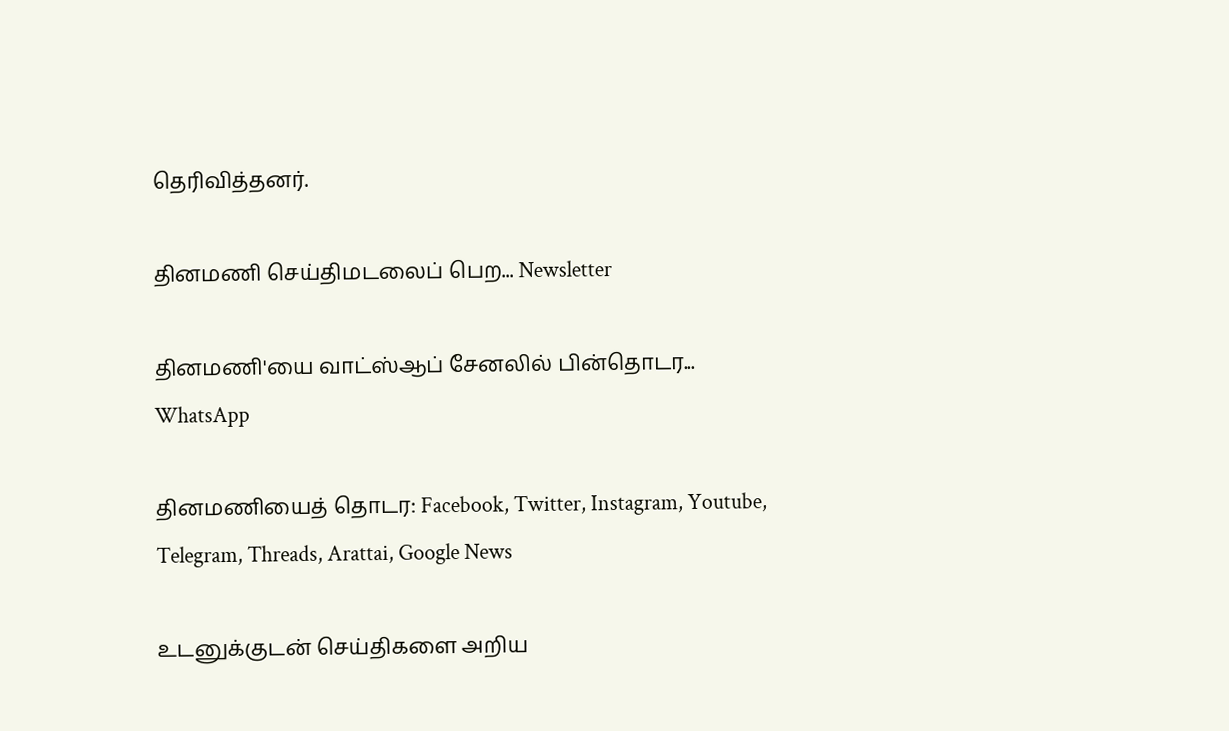தெரிவித்தனர்.

தினமணி செய்திமடலைப் பெற... Newsletter

தினமணி'யை வாட்ஸ்ஆப் சேனலில் பின்தொடர... WhatsApp

தினமணியைத் தொடர: Facebook, Twitter, Instagram, Youtube, Telegram, Threads, Arattai, Google News

உடனுக்குடன் செய்திகளை அறிய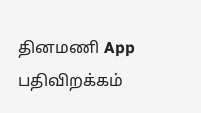தினமணி App பதிவிறக்கம்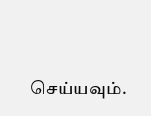செய்யவும்.